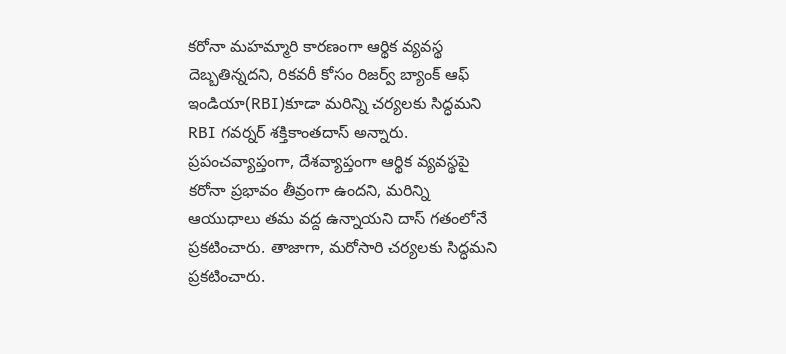కరోనా మహమ్మారి కారణంగా ఆర్థిక వ్యవస్థ దెబ్బతిన్నదని, రికవరీ కోసం రిజర్వ్ బ్యాంక్ ఆఫ్ ఇండియా(RBI)కూడా మరిన్ని చర్యలకు సిద్ధమని RBI గవర్నర్ శక్తికాంతదాస్ అన్నారు. ప్రపంచవ్యాప్తంగా, దేశవ్యాప్తంగా ఆర్థిక వ్యవస్థపై కరోనా ప్రభావం తీవ్రంగా ఉందని, మరిన్ని ఆయుధాలు తమ వద్ద ఉన్నాయని దాస్ గతంలోనే ప్రకటించారు. తాజాగా, మరోసారి చర్యలకు సిద్ధమని ప్రకటించారు.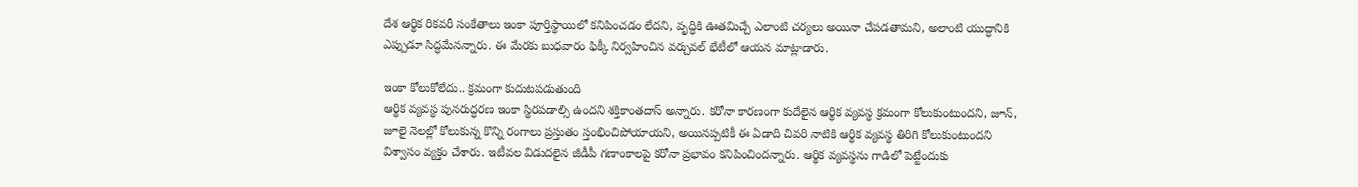దేశ ఆర్థిక రికవరీ సంకేతాలు ఇంకా పూర్తిస్థాయిలో కనిపించడం లేదని, వృద్ధికి ఊతమిచ్చే ఎలాంటి చర్యలు అయినా చేపడతామని, అలాంటి యుద్ధానికి ఎప్పుడూ సిద్ధమేనన్నారు. ఈ మేరకు బుధవారం ఫిక్కీ నిర్వహించిన వర్చువల్ భేటీలో ఆయన మాట్లాడారు.

ఇంకా కోలుకోలేదు.. క్రమంగా కుదుటపడుతుంది
ఆర్థిక వ్యవస్థ పునరుద్ధరణ ఇంకా స్థిరపడాల్సి ఉందని శక్తికాంతదాస్ అన్నారు. కరోనా కారణంగా కుదేలైన ఆర్థిక వ్యవస్థ క్రమంగా కోలుకుంటుందని, జూన్, జూలై నెలల్లో కోలుకున్న కొన్ని రంగాలు ప్రస్తుతం స్తంభించిపోయాయని, అయినప్పటికీ ఈ ఏడాది చివరి నాటికి ఆర్థిక వ్యవస్థ తిరిగి కోలుకుంటుందని విశ్వాసం వ్యక్తం చేశారు. ఇటీవల విడుదలైన జీడీపీ గణాంకాలపై కరోనా ప్రభావం కనిపించిందన్నారు. ఆర్థిక వ్యవస్థను గాడిలో పెట్టేందుకు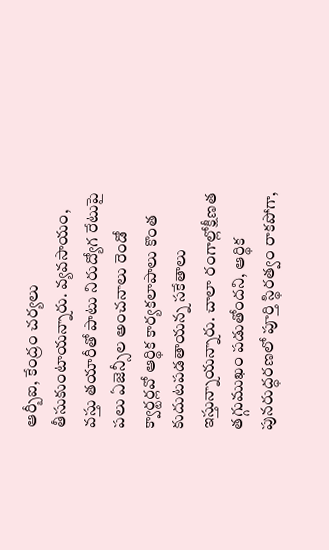ఆర్బీఐ, కేంద్రం చర్యలు తీసుకుంటాయన్నారు. వ్యవసాయం, వస్తు తయారీతో పాటు నిరుద్యోగ రేటుపై పలు ఏజెన్సీల అంచనాలు రెండో క్వార్టర్లవో ఆర్థిక కార్యకలాపాలు కొంత కుదుటపడతాయన్న సకేతాలు ఇస్తున్నాయన్నారు. చాలా రంగాల్లోక్షీణత తగ్గుముఖం పడుతోందని, ఆర్థిక పునరుద్ధరణలో పూర్తి స్థిరత్వం రాకపోగా,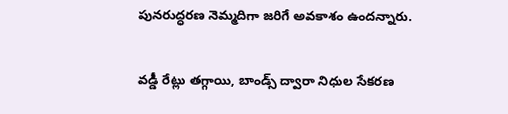పునరుద్ధరణ నెమ్మదిగా జరిగే అవకాశం ఉందన్నారు.

వడ్డీ రేట్లు తగ్గాయి, బాండ్స్ ద్వారా నిధుల సేకరణ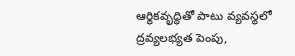ఆర్థికవృద్ధితో పాటు వ్యవస్థలో ద్రవ్యలభ్యత పెంపు,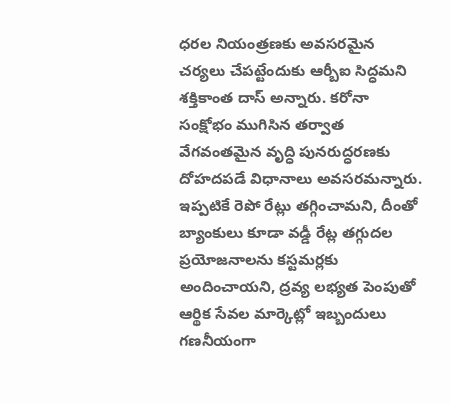ధరల నియంత్రణకు అవసరమైన చర్యలు చేపట్టేందుకు ఆర్బీఐ సిద్ధమని శక్తికాంత దాస్ అన్నారు. కరోనా సంక్షోభం ముగిసిన తర్వాత వేగవంతమైన వృద్ధి పునరుద్ధరణకు దోహదపడే విధానాలు అవసరమన్నారు. ఇప్పటికే రెపో రేట్లు తగ్గించామని, దీంతో బ్యాంకులు కూడా వడ్డీ రేట్ల తగ్గుదల ప్రయోజనాలను కస్టమర్లకు అందించాయని, ద్రవ్య లభ్యత పెంపుతో ఆర్థిక సేవల మార్కెట్లో ఇబ్బందులు గణనీయంగా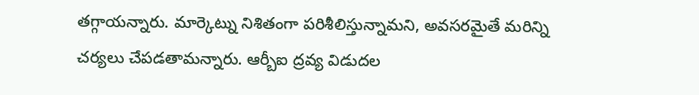తగ్గాయన్నారు. మార్కెట్ను నిశితంగా పరిశీలిస్తున్నామని, అవసరమైతే మరిన్ని చర్యలు చేపడతామన్నారు. ఆర్బీఐ ద్రవ్య విడుదల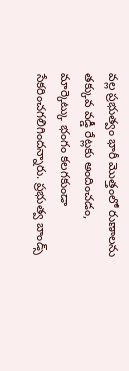వల్ల ప్రభుత్వం భారీ మొత్తంలో రుణాలను తక్కువ వడ్డీ రేట్లకు అందించడం, మార్కెట్కు భంగం కలగకుండా సేకరించగలిగిందన్నారు. ప్రభుత్వ బాండ్స్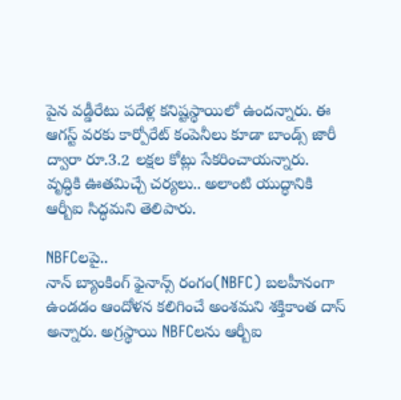పైన వడ్డీరేటు పదేళ్ల కనిష్టస్థాయిలో ఉందన్నారు. ఈ ఆగస్ట్ వరకు కార్పోరేట్ కంపెనీలు కూడా బాండ్స్ జారీ ద్వారా రూ.3.2 లక్షల కోట్లు సేకరించాయన్నారు. వృద్ధికి ఊతమిచ్చే చర్యలు.. అలాంటి యుద్ధానికి ఆర్బీఐ సిద్ధమని తెలిపారు.

NBFCలపై..
నాన్ బ్యాంకింగ్ ఫైనాన్స్ రంగం(NBFC) బలహీనంగా ఉండడం ఆందోళన కలిగించే అంశమని శక్తికాంత దాస్ అన్నారు. అగ్రస్థాయి NBFCలను ఆర్బీఐ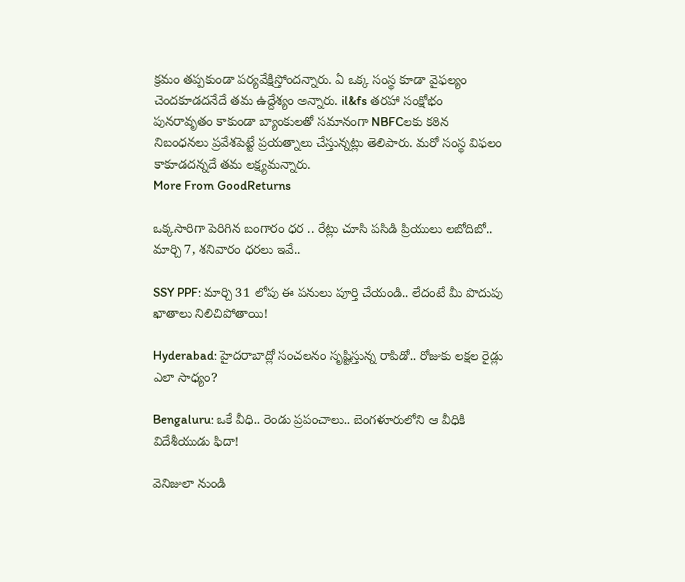క్రమం తప్పకుండా పర్యవేక్షిస్తోందన్నారు. ఏ ఒక్క సంస్థ కూడా వైఫల్యం చెందకూడదనేదే తమ ఉద్దేశ్యం అన్నారు. il&fs తరహా సంక్షోభం పునరావృతం కాకుండా బ్యాంకులతో సమానంగా NBFCలకు కఠిన నిబంధనలు ప్రవేశపెట్టే ప్రయత్నాలు చేస్తున్నట్లు తెలిపారు. మరో సంస్థ విఫలం కాకూడదన్నదే తమ లక్ష్యమన్నారు.
More From GoodReturns

ఒక్కసారిగా పెరిగిన బంగారం ధర .. రేట్లు చూసి పసిడి ప్రియులు లబోదిబో.. మార్చి 7, శనివారం ధరలు ఇవే..

SSY PPF: మార్చి 31 లోపు ఈ పనులు పూర్తి చేయండి.. లేదంటే మీ పొదుపు ఖాతాలు నిలిచిపోతాయి!

Hyderabad: హైదరాబాద్లో సంచలనం సృష్టిస్తున్న రాపిడో.. రోజుకు లక్షల రైడ్లు ఎలా సాధ్యం?

Bengaluru: ఒకే వీధి.. రెండు ప్రపంచాలు.. బెంగళూరులోని ఆ వీధికి విదేశీయుడు ఫిదా!

వెనిజులా నుండి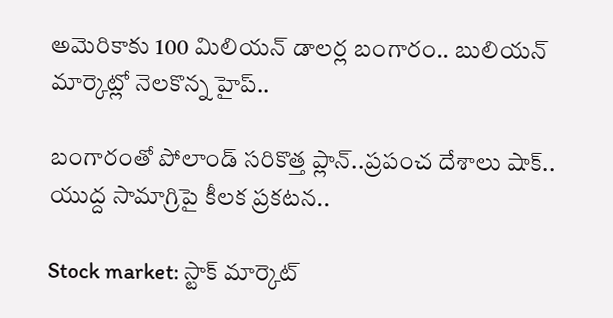అమెరికాకు 100 మిలియన్ డాలర్ల బంగారం.. బులియన్ మార్కెట్లో నెలకొన్న హైప్..

బంగారంతో పోలాండ్ సరికొత్త ప్లాన్..ప్రపంచ దేశాలు షాక్.. యుద్ద సామాగ్రిపై కీలక ప్రకటన..

Stock market: స్టాక్ మార్కెట్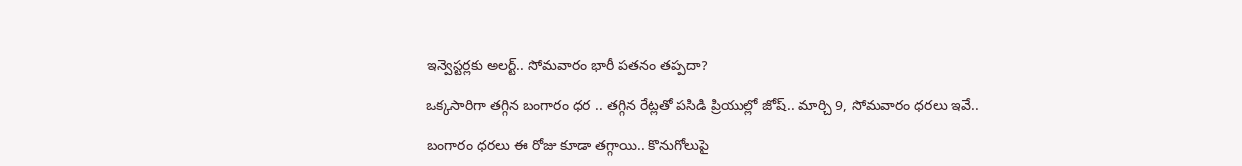ఇన్వెస్టర్లకు అలర్ట్.. సోమవారం భారీ పతనం తప్పదా?

ఒక్కసారిగా తగ్గిన బంగారం ధర .. తగ్గిన రేట్లతో పసిడి ప్రియుల్లో జోష్.. మార్చి 9, సోమవారం ధరలు ఇవే..

బంగారం ధరలు ఈ రోజు కూడా తగ్గాయి.. కొనుగోలుపై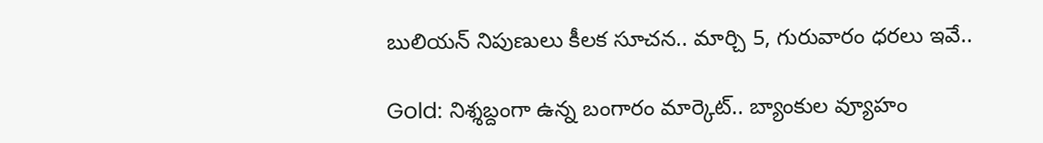బులియన్ నిపుణులు కీలక సూచన.. మార్చి 5, గురువారం ధరలు ఇవే..

Gold: నిశ్శబ్దంగా ఉన్న బంగారం మార్కెట్.. బ్యాంకుల వ్యూహం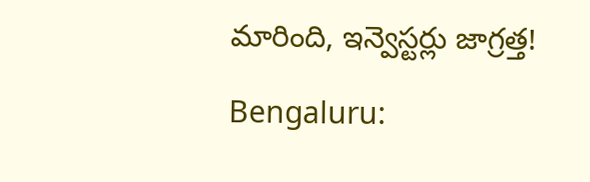మారింది, ఇన్వెస్టర్లు జాగ్రత్త!

Bengaluru: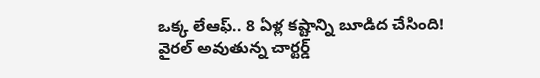ఒక్క లేఆఫ్.. 8 ఏళ్ల కష్టాన్ని బూడిద చేసింది! వైరల్ అవుతున్న చార్టర్డ్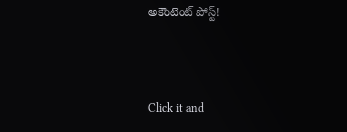అకౌంటెంట్ పోస్ట్!



Click it and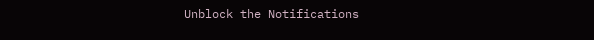Unblock the Notifications